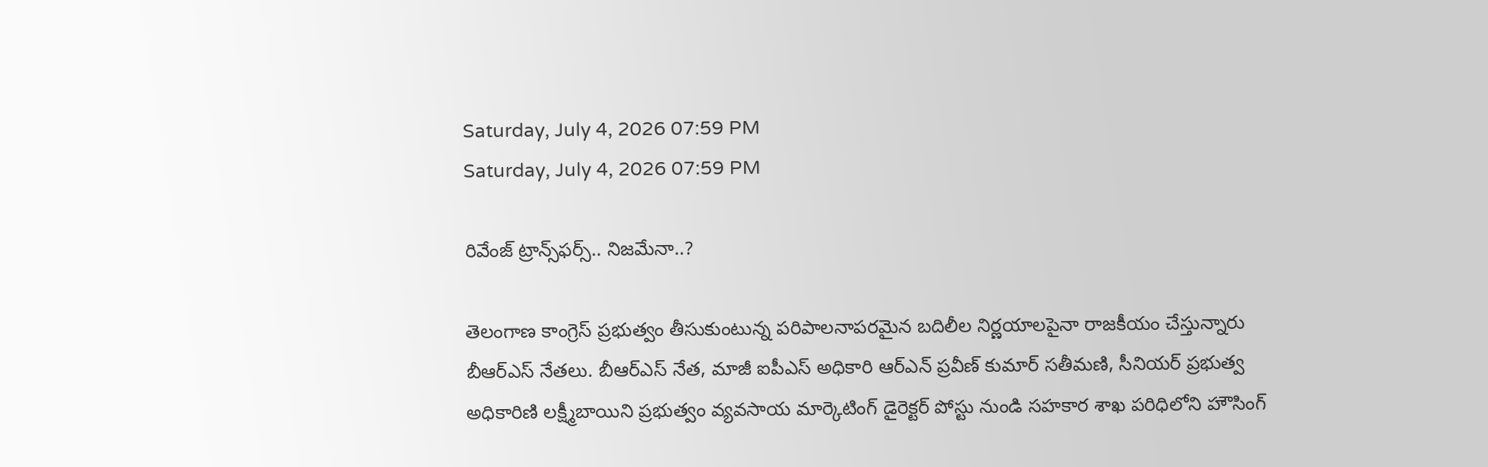Saturday, July 4, 2026 07:59 PM
Saturday, July 4, 2026 07:59 PM

రివేంజ్ ట్రాన్స్‌ఫర్స్.. నిజమేనా..?

తెలంగాణ కాంగ్రెస్ ప్రభుత్వం తీసుకుంటున్న పరిపాలనాపరమైన బదిలీల నిర్ణయాలపైనా రాజకీయం చేస్తున్నారు బీఆర్ఎస్ నేతలు. బీఆర్ఎస్ నేత, మాజీ ఐపీఎస్ అధికారి ఆర్ఎన్ ప్రవీణ్ కుమార్ సతీమణి, సీనియర్ ప్రభుత్వ అధికారిణి లక్ష్మీబాయిని ప్రభుత్వం వ్యవసాయ మార్కెటింగ్ డైరెక్టర్ పోస్టు నుండి సహకార శాఖ పరిధిలోని హౌసింగ్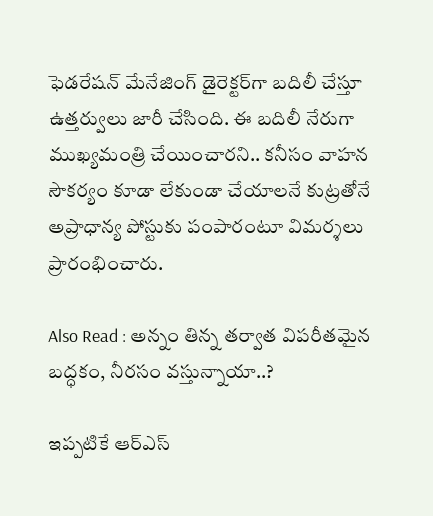ఫెడరేషన్ మేనేజింగ్ డైరెక్టర్‌గా బదిలీ చేస్తూ ఉత్తర్వులు జారీ చేసింది. ఈ బదిలీ నేరుగా ముఖ్యమంత్రి చేయించారని.. కనీసం వాహన సౌకర్యం కూడా లేకుండా చేయాలనే కుట్రతోనే అప్రాధాన్య పోస్టుకు పంపారంటూ విమర్శలు ప్రారంభించారు.

Also Read : అన్నం తిన్న తర్వాత విపరీతమైన బద్ధకం, నీరసం వస్తున్నాయా..?

ఇప్పటికే ఆర్ఎస్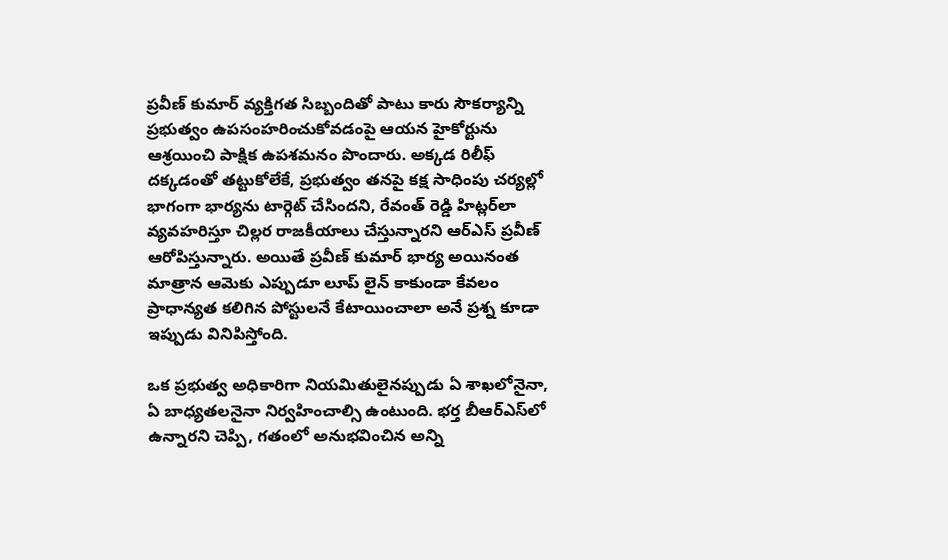ప్రవీణ్ కుమార్ వ్యక్తిగత సిబ్బందితో పాటు కారు సౌకర్యాన్ని ప్రభుత్వం ఉపసంహరించుకోవడంపై ఆయన హైకోర్టును ఆశ్రయించి పాక్షిక ఉపశమనం పొందారు. అక్కడ రిలీఫ్ దక్కడంతో తట్టుకోలేకే, ప్రభుత్వం తనపై కక్ష సాధింపు చర్యల్లో భాగంగా భార్యను టార్గెట్ చేసిందని, రేవంత్ రెడ్డి హిట్లర్‌లా వ్యవహరిస్తూ చిల్లర రాజకీయాలు చేస్తున్నారని ఆర్ఎస్ ప్రవీణ్ ఆరోపిస్తున్నారు. అయితే ప్రవీణ్ కుమార్ భార్య అయినంత మాత్రాన ఆమెకు ఎప్పుడూ లూప్ లైన్ కాకుండా కేవలం ప్రాధాన్యత కలిగిన పోస్టులనే కేటాయించాలా అనే ప్రశ్న కూడా ఇప్పుడు వినిపిస్తోంది.

ఒక ప్రభుత్వ అధికారిగా నియమితులైనప్పుడు ఏ శాఖలోనైనా, ఏ బాధ్యతలనైనా నిర్వహించాల్సి ఉంటుంది. భర్త బీఆర్ఎస్‌లో ఉన్నారని చెప్పి, గతంలో అనుభవించిన అన్ని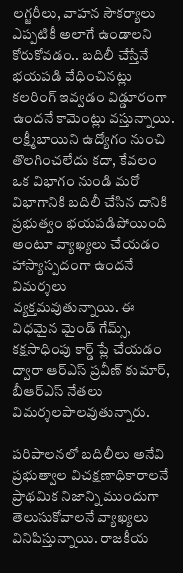లగ్జరీలు, వాహన సౌకర్యాలు ఎప్పటికీ అలాగే ఉండాలని కోరుకోవడం.. బదిలీ చేస్తేనే భయపడి వేధించినట్లు కలరింగ్ ఇవ్వడం విడ్డూరంగా ఉందనే కామెంట్లు వస్తున్నాయి. లక్ష్మీబాయిని ఉద్యోగం నుంచి తొలగించలేదు కదా, కేవలం ఒక విభాగం నుండి మరో విభాగానికి బదిలీ చేసిన దానికి ప్రభుత్వం భయపడిపోయింది అంటూ వ్యాఖ్యలు చేయడం హాస్యాస్పదంగా ఉందనే విమర్శలు వ్యక్తమవుతున్నాయి. ఈ విధమైన మైండ్ గేమ్స్, కక్షసాధింపు కార్డ్ ప్లే చేయడం ద్వారా ఆర్ఎస్ ప్రవీణ్ కుమార్, బీఆర్ఎస్ నేతలు విమర్శలపాలవుతున్నారు.

పరిపాలనలో బదిలీలు అనేవి ప్రభుత్వాల విచక్షణాధికారాలనే ప్రాథమిక నిజాన్ని ముందుగా తెలుసుకోవాలనే వ్యాఖ్యలు వినిపిస్తున్నాయి. రాజకీయ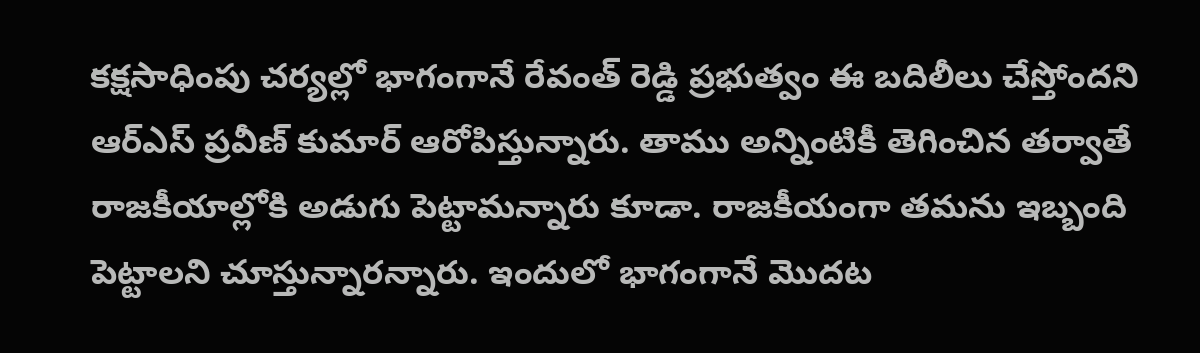కక్షసాధింపు చర్యల్లో భాగంగానే రేవంత్ రెడ్డి ప్రభుత్వం ఈ బదిలీలు చేస్తోందని ఆర్ఎస్ ప్రవీణ్ కుమార్ ఆరోపిస్తున్నారు. తాము అన్నింటికీ తెగించిన తర్వాతే రాజకీయాల్లోకి అడుగు పెట్టామన్నారు కూడా. రాజకీయంగా తమను ఇబ్బంది పెట్టాలని చూస్తున్నారన్నారు. ఇందులో భాగంగానే మొదట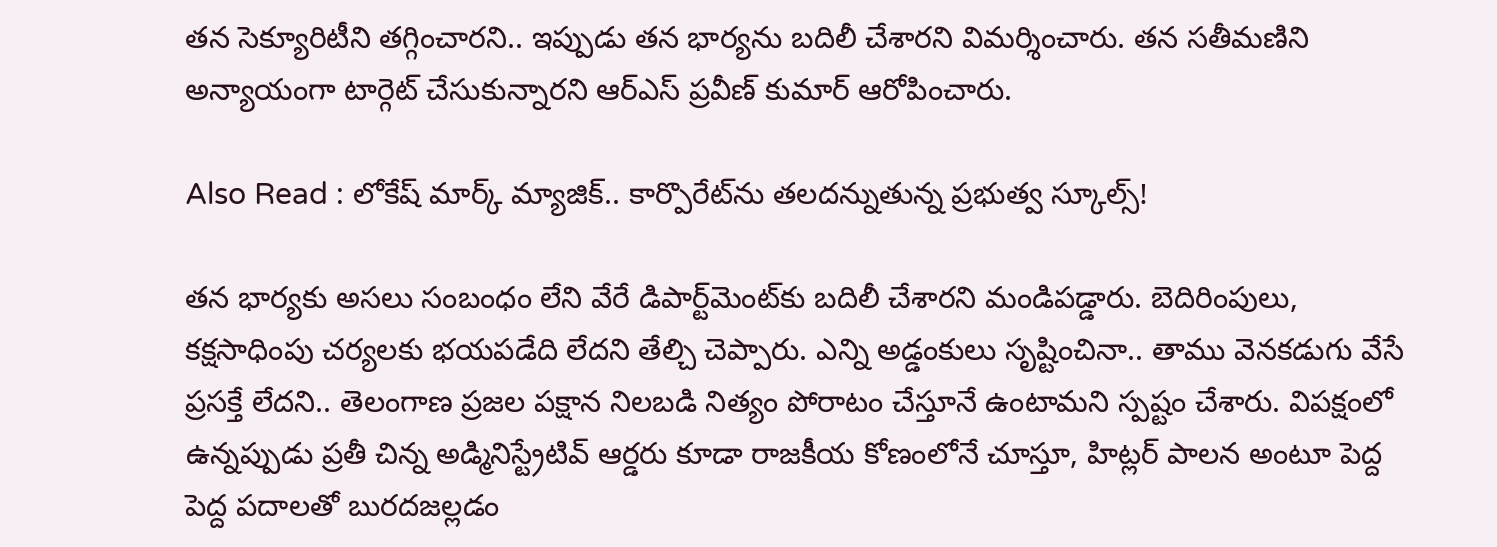తన సెక్యూరిటీని తగ్గించారని.. ఇప్పుడు తన భార్యను బదిలీ చేశారని విమర్శించారు. తన సతీమణిని అన్యాయంగా టార్గెట్ చేసుకున్నారని ఆర్ఎస్ ప్రవీణ్ కుమార్ ఆరోపించారు.

Also Read : లోకేష్ మార్క్ మ్యాజిక్.. కార్పొరేట్‌ను తలదన్నుతున్న ప్రభుత్వ స్కూల్స్!

తన భార్యకు అసలు సంబంధం లేని వేరే డిపార్ట్‌మెంట్‌కు బదిలీ చేశారని మండిపడ్డారు. బెదిరింపులు, కక్షసాధింపు చర్యలకు భయపడేది లేదని తేల్చి చెప్పారు. ఎన్ని అడ్డంకులు సృష్టించినా.. తాము వెనకడుగు వేసే ప్రసక్తే లేదని.. తెలంగాణ ప్రజల పక్షాన నిలబడి నిత్యం పోరాటం చేస్తూనే ఉంటామని స్పష్టం చేశారు. విపక్షంలో ఉన్నప్పుడు ప్రతీ చిన్న అడ్మినిస్ట్రేటివ్ ఆర్డరు కూడా రాజకీయ కోణంలోనే చూస్తూ, హిట్లర్ పాలన అంటూ పెద్ద పెద్ద పదాలతో బురదజల్లడం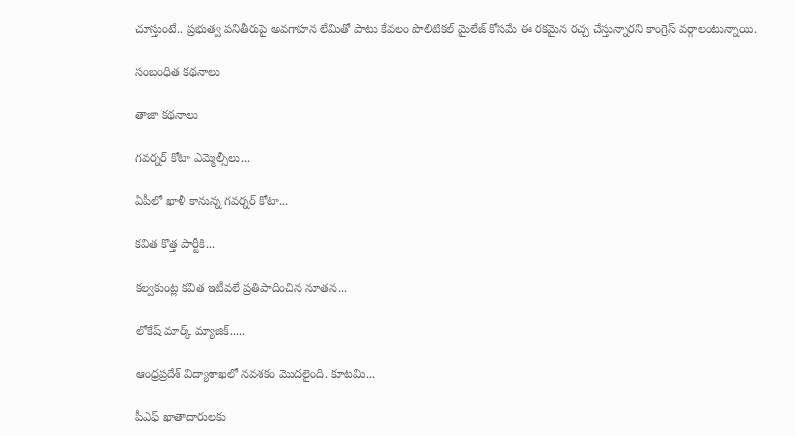చూస్తుంటే.. ప్రభుత్వ పనితీరుపై అవగాహన లేమితో పాటు కేవలం పొలిటికల్ మైలేజ్ కోసమే ఈ రకమైన రచ్చ చేస్తున్నారని కాంగ్రెస్ వర్గాలంటున్నాయి.

సంబంధిత కథనాలు

తాజా కథనాలు

గవర్నర్ కోటా ఎమ్మెల్సీలు...

ఏపీలో ఖాళీ కానున్న గవర్నర్ కోటా...

కవిత కొత్త పార్టీకి...

కల్వకుంట్ల కవిత ఇటీవలే ప్రతిపాదించిన నూతన...

లోకేష్ మార్క్ మ్యాజిక్.....

ఆంధ్రప్రదేశ్ విద్యాశాఖలో నవశకం మొదలైంది. కూటమి...

పీఎఫ్ ఖాతాదారులకు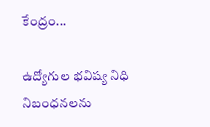కేంద్రం...

ఉద్యోగుల భవిష్య నిధి నిబంధనలను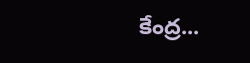కేంద్ర...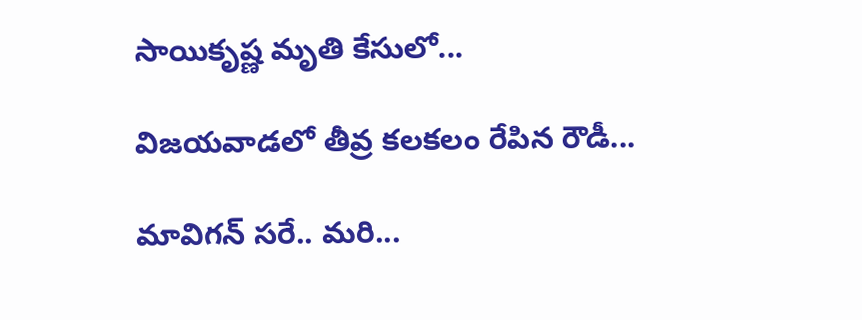సాయికృష్ణ మృతి కేసులో...

విజయవాడలో తీవ్ర కలకలం రేపిన రౌడీ...

మావిగన్ సరే.. మరి...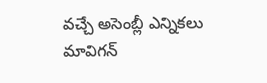వచ్చే అసెంబ్లీ ఎన్నికలు మావిగన్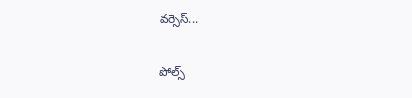వర్సెస్...

పోల్స్